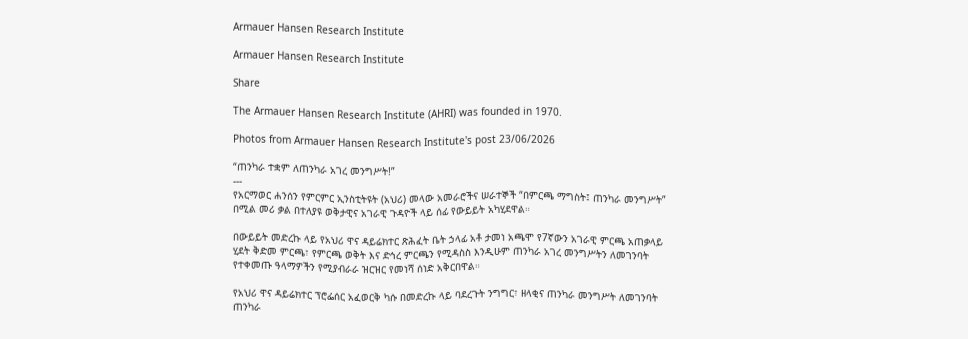Armauer Hansen Research Institute

Armauer Hansen Research Institute

Share

The Armauer Hansen Research Institute (AHRI) was founded in 1970.

Photos from Armauer Hansen Research Institute's post 23/06/2026

“ጠንካራ ተቋም ለጠንካራ አገረ መንግሥት!”
---
የአርማወር ሐንሰን የምርምር ኢንስቲትዩት (አህሪ) መላው አመራሮችና ሠራተኞች “በምርጫ ማግስት፤ ጠንካራ መንግሥት” በሚል መሪ ቃል በተለያዩ ወቅታዊና አገራዊ ጉዳዮች ላይ ሰፊ የውይይት አካሂደዋል።

በውይይት መድረኩ ላይ የአህሪ ዋና ዳይሬክተር ጽሕፈት ቤት ኃላፊ አቶ ታመነ አጫሞ የ7ኛውን አገራዊ ምርጫ አጠቃላይ ሂደት ቅድመ ምርጫ፣ የምርጫ ወቅት እና ድኅረ ምርጫን የሚዳስስ እንዲሁም ጠንካራ አገረ መንግሥትን ለመገንባት የተቀመጡ ዓላማዎችን የሚያብራራ ዝርዝር የመነሻ ሰነድ አቅርበዋል።

የአህሪ ዋና ዳይሬክተር ፕሮፌሰር አፈወርቅ ካሱ በመድረኩ ላይ ባደረጉት ንግግር፣ ዘላቂና ጠንካራ መንግሥት ለመገንባት ጠንካራ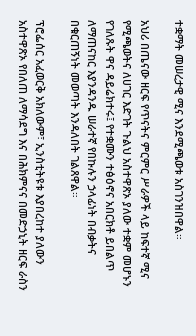ተቋማት መሠረታዊ ሚና እንደሚጫወቱ አስገንዝበዋል።

አህሪ በጤናው ዘርፍ የጥናትና ምርምር ሥራዎች ላይ ከፍተኛ ሚና የሚጫወትና ለሀገር እድገት ጉልህ አስተዋጽኦ ያለው ተቋም መሆኑን የገለጹት ዋና ዳይሬክተሩ፤ የተቋሙን ተፅዕኖና አበርክቶ ይበልጥ ለማጠናከር እያንዳንዱ ሠራተኛ የበኩሉን ኃላፊነት በብቃትና በቁርጠኝነት መወጣት እንዳለበት ገልጸዋል።

ፕሮፌሰር አፈወርቅ አክለውም፣ ኢንስቲትዩቱ እያበረከተ ያለውን አስተዋጽኦ የበለጠ ለማሳደግ እና በሕክምናና በመድኃኒት ዘርፍ ራስን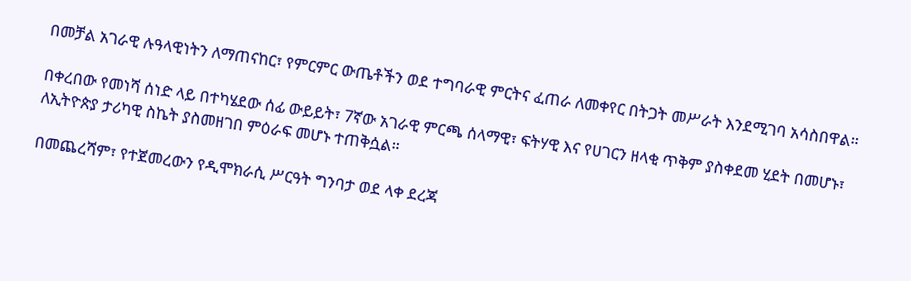በመቻል አገራዊ ሉዓላዊነትን ለማጠናከር፣ የምርምር ውጤቶችን ወደ ተግባራዊ ምርትና ፈጠራ ለመቀየር በትጋት መሥራት እንደሚገባ አሳስበዋል።

በቀረበው የመነሻ ሰነድ ላይ በተካሄደው ሰፊ ውይይት፣ 7ኛው አገራዊ ምርጫ ሰላማዊ፣ ፍትሃዊ እና የሀገርን ዘላቂ ጥቅም ያስቀደመ ሂደት በመሆኑ፣ ለኢትዮጵያ ታሪካዊ ስኬት ያስመዘገበ ምዕራፍ መሆኑ ተጠቅሷል።

በመጨረሻም፣ የተጀመረውን የዲሞክራሲ ሥርዓት ግንባታ ወደ ላቀ ደረጃ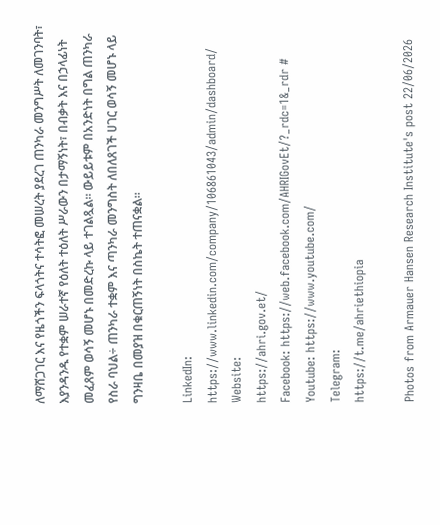ለማሸጋገር እና የዜጎችን ፍላጎትና ተሳትፎ መሠረት ያደረገ ጠንካራ መንግሥት ለመገንባት፣ እያንዳንዱ የተቋም ሠራተኛ የዕለት ተዕለት ሥራውን በታማኝነት፣ በብቃት እና በኃላፊነት መፈጸም ወሳኝ መሆኑ በመድረኩ ላይ ተገልጿል። ውይይቱም በአንድነት በግል ጠንካራ የስራ ባህል÷ ጠንካራ ተቋም እና ጣንካራ መንግስት ለበለጸገች ሀገር ወሳኝ መሆኑ ላይ ግንዛቤ በመያዝ በቁርጠኝነት በስኬት ተጠናቋል።

LinkedIn: https://www.linkedin.com/company/106861043/admin/dashboard/
Website:
https://ahri.gov.et/
Facebook: https://web.facebook.com/AHRIGovEt/?_rdc=1&_rdr #
Youtube: https://www.youtube.com/
Telegram:
https://t.me/ahriethiopia

Photos from Armauer Hansen Research Institute's post 22/06/2026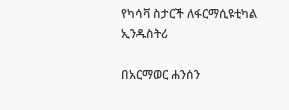የካሳቫ ስታርች ለፋርማሲዩቲካል ኢንዱስትሪ

በአርማወር ሐንሰን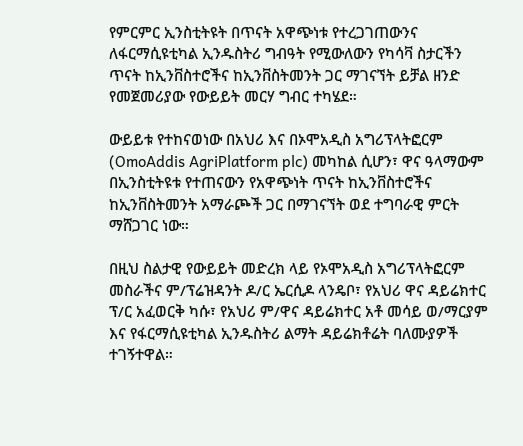የምርምር ኢንስቲትዩት በጥናት አዋጭነቱ የተረጋገጠውንና ለፋርማሲዩቲካል ኢንዱስትሪ ግብዓት የሚውለውን የካሳቫ ስታርችን ጥናት ከኢንቨስተሮችና ከኢንቨስትመንት ጋር ማገናኘት ይቻል ዘንድ የመጀመሪያው የውይይት መርሃ ግብር ተካሄደ።

ውይይቱ የተከናወነው በአህሪ እና በኦሞአዲስ አግሪፕላትፎርም (OmoAddis AgriPlatform plc) መካከል ሲሆን፣ ዋና ዓላማውም በኢንስቲትዩቱ የተጠናውን የአዋጭነት ጥናት ከኢንቨስተሮችና ከኢንቨስትመንት አማራጮች ጋር በማገናኘት ወደ ተግባራዊ ምርት ማሸጋገር ነው።

በዚህ ስልታዊ የውይይት መድረክ ላይ የኦሞአዲስ አግሪፕላትፎርም መስራችና ም/ፕሬዝዳንት ዶ/ር ኤርሲዶ ላንዴቦ፣ የአህሪ ዋና ዳይሬክተር ፕ/ር አፈወርቅ ካሱ፣ የአህሪ ም/ዋና ዳይሬክተር አቶ መሳይ ወ/ማርያም እና የፋርማሲዩቲካል ኢንዱስትሪ ልማት ዳይሬክቶሬት ባለሙያዎች ተገኝተዋል።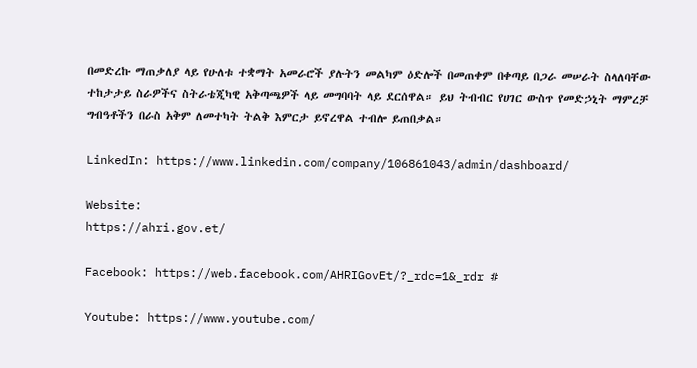በመድረኩ ማጠቃለያ ላይ የሁለቱ ተቋማት አመራሮች ያሉትን መልካም ዕድሎች በመጠቀም በቀጣይ በጋራ መሠራት ስላለባቸው ተከታታይ ስራዎችና ስትራቴጂካዊ አቅጣጫዎች ላይ መግባባት ላይ ደርሰዋል። ይህ ትብብር የሀገር ውስጥ የመድኃኒት ማምረቻ ግብዓቶችን በራስ አቅም ለመተካት ትልቅ እምርታ ይኖረዋል ተብሎ ይጠበቃል።

LinkedIn: https://www.linkedin.com/company/106861043/admin/dashboard/

Website:
https://ahri.gov.et/

Facebook: https://web.facebook.com/AHRIGovEt/?_rdc=1&_rdr #

Youtube: https://www.youtube.com/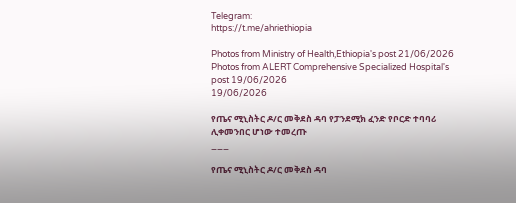Telegram:
https://t.me/ahriethiopia

Photos from Ministry of Health,Ethiopia's post 21/06/2026
Photos from ALERT Comprehensive Specialized Hospital's post 19/06/2026
19/06/2026

የጤና ሚኒስትር ዶ/ር መቅደስ ዳባ የፓንደሚክ ፈንድ የቦርድ ተባባሪ ሊቀመንበር ሆነው ተመረጡ
___

የጤና ሚኒስትር ዶ/ር መቅደስ ዳባ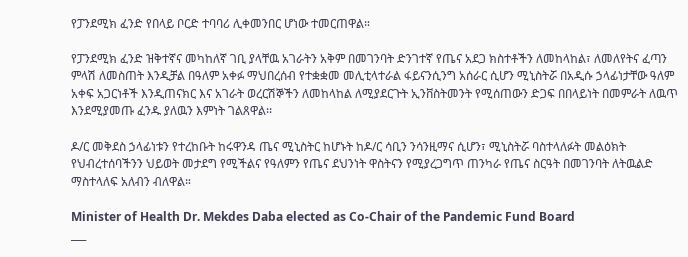የፓንደሚክ ፈንድ የበላይ ቦርድ ተባባሪ ሊቀመንበር ሆነው ተመርጠዋል።

የፓንደሚክ ፈንድ ዝቅተኛና መካከለኛ ገቢ ያላቸዉ አገራትን አቅም በመገንባት ድንገተኛ የጤና አደጋ ክስተቶችን ለመከላከል፣ ለመለየትና ፈጣን ምላሽ ለመስጠት እንዲቻል በዓለም አቀፉ ማህበረሰብ የተቋቋመ መሊቲላተራል ፋይናንሲንግ አሰራር ሲሆን ሚኒስትሯ በአዲሱ ኃላፊነታቸው ዓለም አቀፍ አጋርነቶች እንዲጠናክር እና አገራት ወረርሽኞችን ለመከላከል ለሚያደርጉት ኢንቨስትመንት የሚሰጠውን ድጋፍ በበላይነት በመምራት ለዉጥ እንደሚያመጡ ፈንዱ ያለዉን እምነት ገልጸዋል፡፡

ዶ/ር መቅደስ ኃላፊነቱን የተረከቡት ከሩዋንዳ ጤና ሚኒስትር ከሆኑት ከዶ/ር ሳቢን ንሳንዚማና ሲሆን፣ ሚኒስትሯ ባስተላለፉት መልዕክት የህብረተሰባችንን ህይወት መታደግ የሚችልና የዓለምን የጤና ደህንነት ዋስትናን የሚያረጋግጥ ጠንካራ የጤና ስርዓት በመገንባት ለትዉልድ ማስተላለፍ አለብን ብለዋል።

Minister of Health Dr. Mekdes Daba elected as Co-Chair of the Pandemic Fund Board
___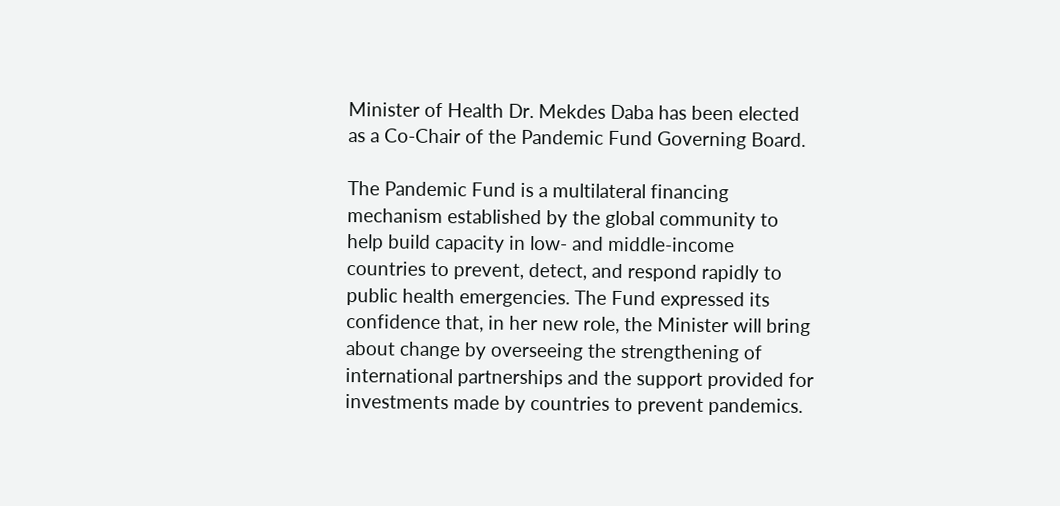Minister of Health Dr. Mekdes Daba has been elected as a Co-Chair of the Pandemic Fund Governing Board.

The Pandemic Fund is a multilateral financing mechanism established by the global community to help build capacity in low- and middle-income countries to prevent, detect, and respond rapidly to public health emergencies. The Fund expressed its confidence that, in her new role, the Minister will bring about change by overseeing the strengthening of international partnerships and the support provided for investments made by countries to prevent pandemics.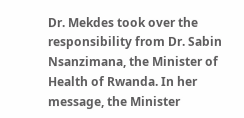Dr. Mekdes took over the responsibility from Dr. Sabin Nsanzimana, the Minister of Health of Rwanda. In her message, the Minister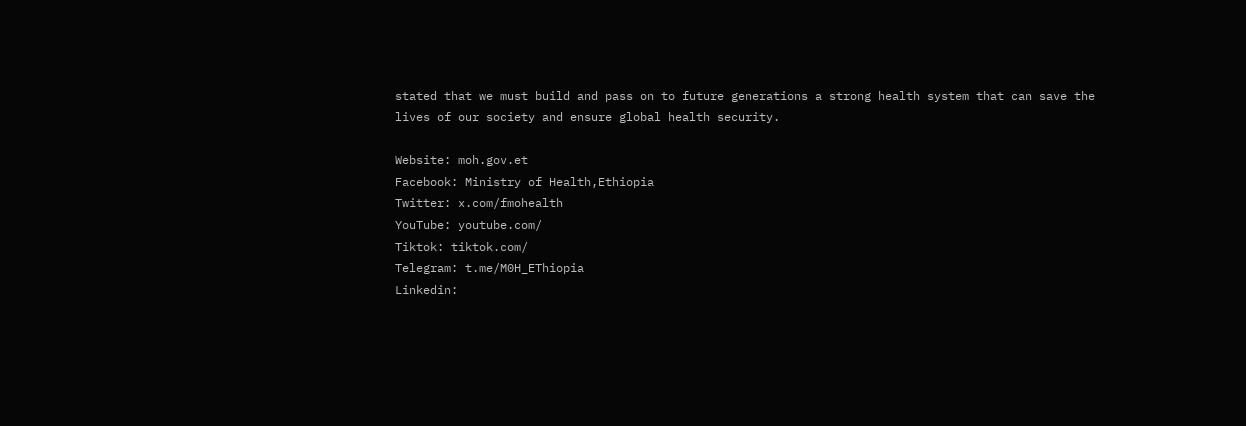stated that we must build and pass on to future generations a strong health system that can save the lives of our society and ensure global health security.

Website: moh.gov.et
Facebook: Ministry of Health,Ethiopia
Twitter: x.com/fmohealth
YouTube: youtube.com/
Tiktok: tiktok.com/
Telegram: t.me/M0H_EThiopia
Linkedin: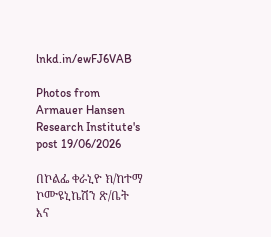lnkd.in/ewFJ6VAB

Photos from Armauer Hansen Research Institute's post 19/06/2026

በኮልፌ ቀራኒዮ ክ/ከተማ ኮሙዩኒኬሽን ጽ/ቤት እና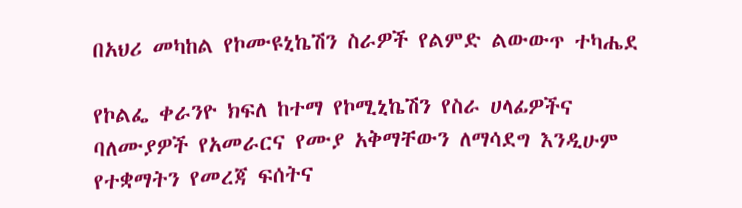በአህሪ መካከል የኮሙዩኒኬሽን ስራዎች የልምድ ልውውጥ ተካሔደ

የኮልፌ ቀራንዮ ክፍለ ከተማ የኮሚኒኬሽን የስራ ሀላፊዎችና ባለሙያዎች የአመራርና የሙያ አቅማቸውን ለማሳደግ እንዲሁም የተቋማትን የመረጃ ፍሰትና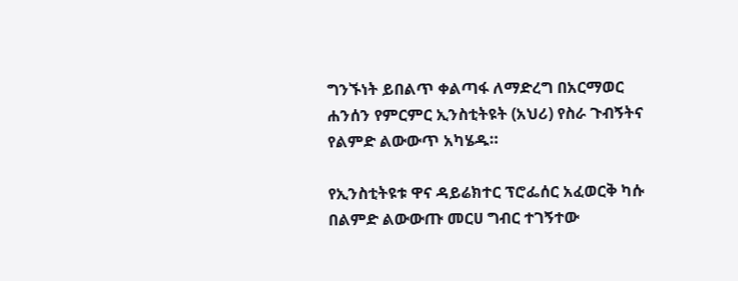ግንኙነት ይበልጥ ቀልጣፋ ለማድረግ በአርማወር ሐንሰን የምርምር ኢንስቲትዩት (አህሪ) የስራ ጉብኝትና የልምድ ልውውጥ አካሄዱ።

የኢንስቲትዩቱ ዋና ዳይሬክተር ፕሮፌሰር አፈወርቅ ካሱ በልምድ ልውውጡ መርሀ ግብር ተገኝተው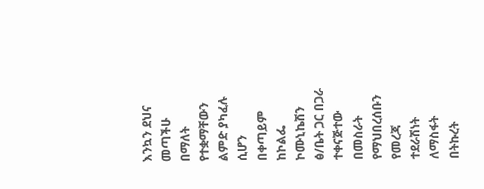እንኳን ደህና መጣችሁ በማለት የተቋማቸውን ልምድ ያካፈሉ ሲሆን በቀጣይም ከኮልፌ ኮሙኒኬሽን ፅ/ቤት ጋር በጋራ ተቀናጅተው በመስራት የማህበረሰቡን የመረጃ ተደራሽነት ለማስፋት በትኩረት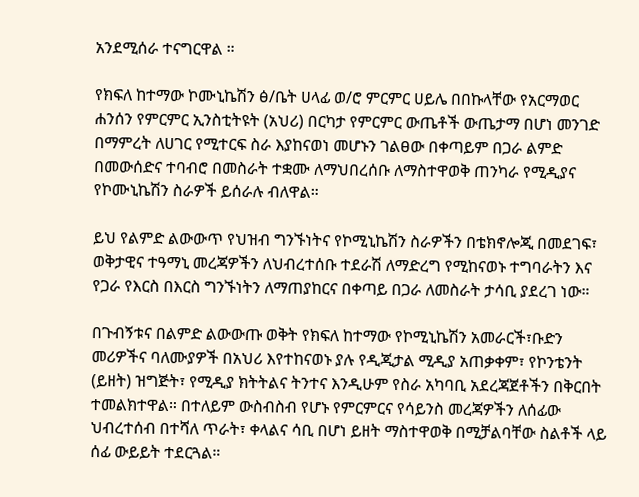አንደሚሰራ ተናግርዋል ።

የክፍለ ከተማው ኮሙኒኬሽን ፅ/ቤት ሀላፊ ወ/ሮ ምርምር ሀይሌ በበኩላቸው የአርማወር ሐንሰን የምርምር ኢንስቲትዩት (አህሪ) በርካታ የምርምር ውጤቶች ውጤታማ በሆነ መንገድ በማምረት ለሀገር የሚተርፍ ስራ እያከናወነ መሆኑን ገልፀው በቀጣይም በጋራ ልምድ በመውሰድና ተባብሮ በመስራት ተቋሙ ለማህበረሰቡ ለማስተዋወቅ ጠንካራ የሚዲያና የኮሙኒኬሽን ስራዎች ይሰራሉ ብለዋል።

ይህ የልምድ ልውውጥ የህዝብ ግንኙነትና የኮሚኒኬሽን ስራዎችን በቴክኖሎጂ በመደገፍ፣ ወቅታዊና ተዓማኒ መረጃዎችን ለህብረተሰቡ ተደራሽ ለማድረግ የሚከናወኑ ተግባራትን እና የጋራ የእርስ በእርስ ግንኙነትን ለማጠያከርና በቀጣይ በጋራ ለመስራት ታሳቢ ያደረገ ነው።

በጉብኝቱና በልምድ ልውውጡ ወቅት የክፍለ ከተማው የኮሚኒኬሽን አመራርች፣ቡድን መሪዎችና ባለሙያዎች በአህሪ እየተከናወኑ ያሉ የዲጂታል ሚዲያ አጠቃቀም፣ የኮንቴንት (ይዘት) ዝግጅት፣ የሚዲያ ክትትልና ትንተና እንዲሁም የስራ አካባቢ አደረጃጀቶችን በቅርበት ተመልክተዋል። በተለይም ውስብስብ የሆኑ የምርምርና የሳይንስ መረጃዎችን ለሰፊው ህብረተሰብ በተሻለ ጥራት፣ ቀላልና ሳቢ በሆነ ይዘት ማስተዋወቅ በሚቻልባቸው ስልቶች ላይ ሰፊ ውይይት ተደርጓል።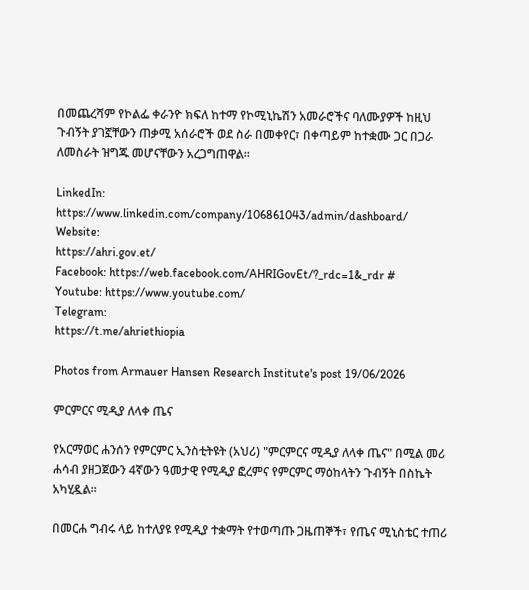በመጨረሻም የኮልፌ ቀራንዮ ክፍለ ከተማ የኮሚኒኬሽን አመራሮችና ባለሙያዎች ከዚህ ጉብኝት ያገኟቸውን ጠቃሚ አሰራሮች ወደ ስራ በመቀየር፣ በቀጣይም ከተቋሙ ጋር በጋራ ለመስራት ዝግጁ መሆናቸውን አረጋግጠዋል።

LinkedIn: https://www.linkedin.com/company/106861043/admin/dashboard/
Website:
https://ahri.gov.et/
Facebook: https://web.facebook.com/AHRIGovEt/?_rdc=1&_rdr #
Youtube: https://www.youtube.com/
Telegram:
https://t.me/ahriethiopia

Photos from Armauer Hansen Research Institute's post 19/06/2026

ምርምርና ሚዲያ ለላቀ ጤና

የአርማወር ሐንሰን የምርምር ኢንስቲትዩት (አህሪ) "ምርምርና ሚዲያ ለላቀ ጤና" በሚል መሪ ሐሳብ ያዘጋጀውን 4ኛውን ዓመታዊ የሚዲያ ፎረምና የምርምር ማዕከላትን ጉብኝት በስኬት አካሂዷል።

በመርሐ ግብሩ ላይ ከተለያዩ የሚዲያ ተቋማት የተወጣጡ ጋዜጠኞች፣ የጤና ሚኒስቴር ተጠሪ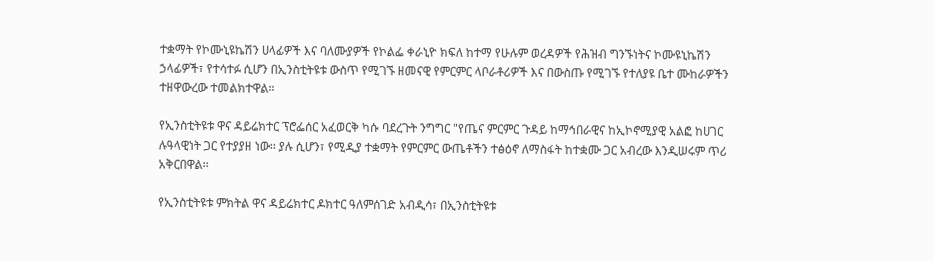ተቋማት የኮሙኒዩኬሽን ሀላፊዎች እና ባለሙያዎች የኮልፌ ቀራኒዮ ክፍለ ከተማ የሁሉም ወረዳዎች የሕዝብ ግንኙነትና ኮሙዩኒኬሽን ኃላፊዎች፣ የተሳተፉ ሲሆን በኢንስቲትዩቱ ውስጥ የሚገኙ ዘመናዊ የምርምር ላቦራቶሪዎች እና በውስጡ የሚገኙ የተለያዩ ቤተ ሙከራዎችን ተዘዋውረው ተመልክተዋል።

የኢንስቲትዩቱ ዋና ዳይሬክተር ፕሮፌሰር አፈወርቅ ካሱ ባደረጉት ንግግር "የጤና ምርምር ጉዳይ ከማኅበራዊና ከኢኮኖሚያዊ አልፎ ከሀገር ሉዓላዊነት ጋር የተያያዘ ነው፡፡ ያሉ ሲሆን፣ የሚዲያ ተቋማት የምርምር ውጤቶችን ተፅዕኖ ለማስፋት ከተቋሙ ጋር አብረው እንዲሠሩም ጥሪ አቅርበዋል፡፡

የኢንስቲትዩቱ ምክትል ዋና ዳይሬክተር ዶክተር ዓለምሰገድ አብዲሳ፣ በኢንስቲትዩቱ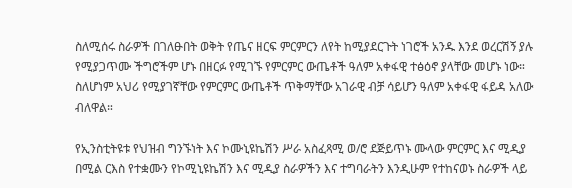ስለሚሰሩ ስራዎች በገለፁበት ወቅት የጤና ዘርፍ ምርምርን ለየት ከሚያደርጉት ነገሮች አንዱ እንደ ወረርሽኝ ያሉ የሚያጋጥሙ ችግሮችም ሆኑ በዘርፉ የሚገኙ የምርምር ውጤቶች ዓለም አቀፋዊ ተፅዕኖ ያላቸው መሆኑ ነው። ስለሆነም አህሪ የሚያገኛቸው የምርምር ውጤቶች ጥቅማቸው አገራዊ ብቻ ሳይሆን ዓለም አቀፋዊ ፋይዳ አለው ብለዋል።

የኢንስቲትዩቱ የህዝብ ግንኙነት እና ኮሙኒዩኬሽን ሥራ አስፈጻሚ ወ/ሮ ደጅይጥኑ ሙላው ምርምር እና ሚዲያ በሚል ርእስ የተቋሙን የኮሚኒዩኬሽን እና ሚዲያ ስራዎችን እና ተግባራትን እንዲሁም የተከናወኑ ስራዎች ላይ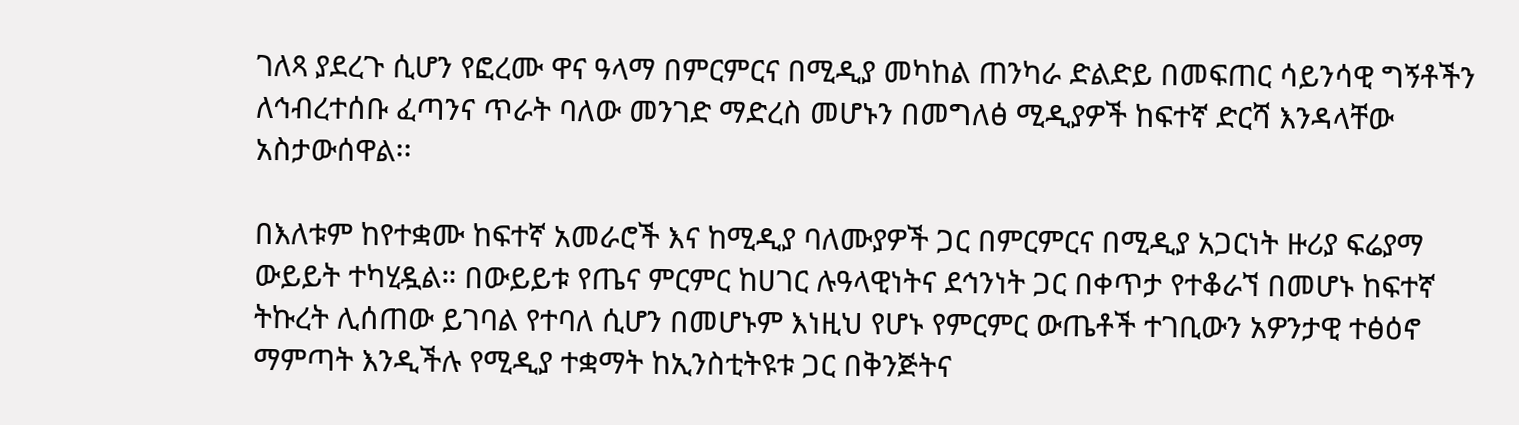ገለጻ ያደረጉ ሲሆን የፎረሙ ዋና ዓላማ በምርምርና በሚዲያ መካከል ጠንካራ ድልድይ በመፍጠር ሳይንሳዊ ግኝቶችን ለኅብረተሰቡ ፈጣንና ጥራት ባለው መንገድ ማድረስ መሆኑን በመግለፅ ሚዲያዎች ከፍተኛ ድርሻ እንዳላቸው አስታውሰዋል፡፡

በእለቱም ከየተቋሙ ከፍተኛ አመራሮች እና ከሚዲያ ባለሙያዎች ጋር በምርምርና በሚዲያ አጋርነት ዙሪያ ፍሬያማ ውይይት ተካሂዷል። በውይይቱ የጤና ምርምር ከሀገር ሉዓላዊነትና ደኅንነት ጋር በቀጥታ የተቆራኘ በመሆኑ ከፍተኛ ትኩረት ሊሰጠው ይገባል የተባለ ሲሆን በመሆኑም እነዚህ የሆኑ የምርምር ውጤቶች ተገቢውን አዎንታዊ ተፅዕኖ ማምጣት እንዲችሉ የሚዲያ ተቋማት ከኢንስቲትዩቱ ጋር በቅንጅትና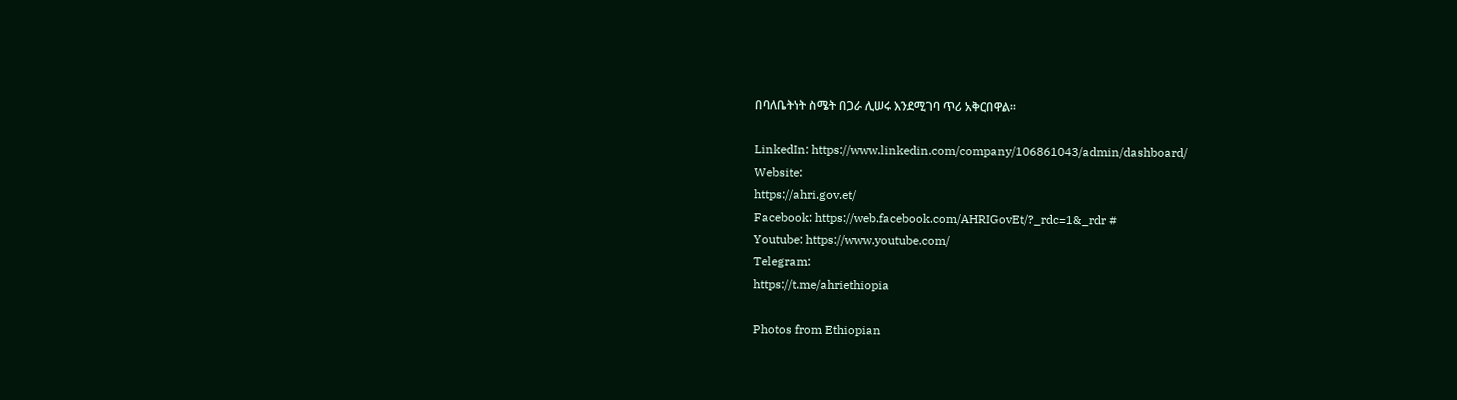በባለቤትነት ስሜት በጋራ ሊሠሩ እንደሚገባ ጥሪ አቅርበዋል።

LinkedIn: https://www.linkedin.com/company/106861043/admin/dashboard/
Website:
https://ahri.gov.et/
Facebook: https://web.facebook.com/AHRIGovEt/?_rdc=1&_rdr #
Youtube: https://www.youtube.com/
Telegram:
https://t.me/ahriethiopia

Photos from Ethiopian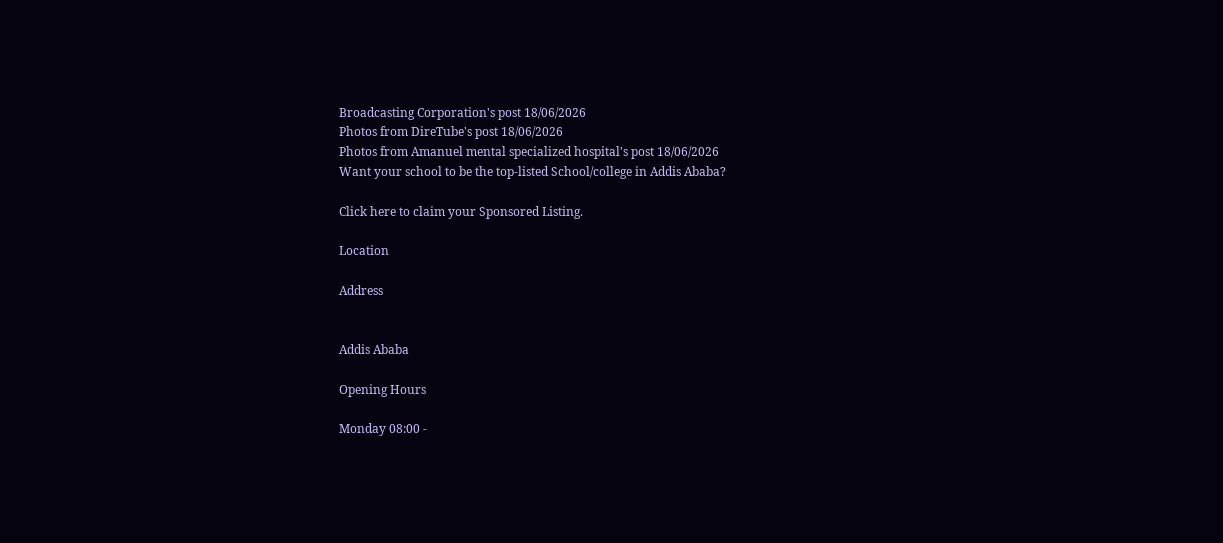Broadcasting Corporation's post 18/06/2026
Photos from DireTube's post 18/06/2026
Photos from Amanuel mental specialized hospital's post 18/06/2026
Want your school to be the top-listed School/college in Addis Ababa?

Click here to claim your Sponsored Listing.

Location

Address


Addis Ababa

Opening Hours

Monday 08:00 -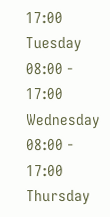17:00
Tuesday 08:00 - 17:00
Wednesday 08:00 - 17:00
Thursday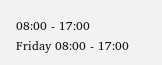08:00 - 17:00
Friday 08:00 - 17:00